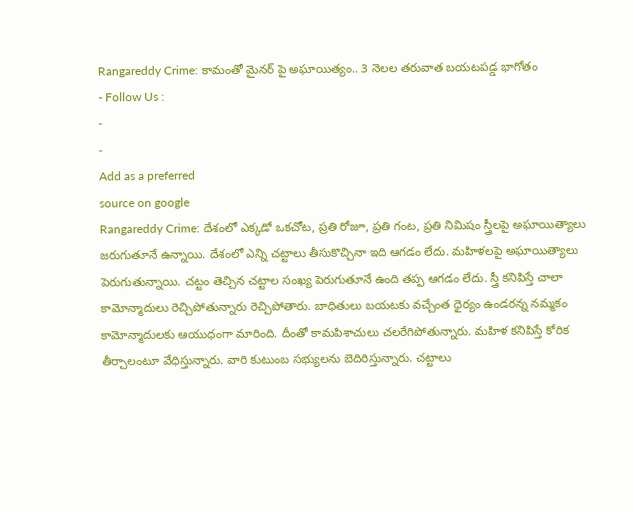Rangareddy Crime: కామంతో మైనర్ పై అఘాయిత్యం.. 3 నెలల తరువాత బయటపడ్డ భాగోతం
- Follow Us :
-
-
Add as a preferred
source on google
Rangareddy Crime: దేశంలో ఎక్కడో ఒకచోట, ప్రతి రోజూ, ప్రతి గంట, ప్రతి నిమిషం స్త్రీలపై అఘాయిత్యాలు జరుగుతూనే ఉన్నాయి. దేశంలో ఎన్ని చట్టాలు తీసుకొచ్చినా ఇది ఆగడం లేదు. మహిళలపై అఘాయిత్యాలు పెరుగుతున్నాయి. చట్టం తెచ్చిన చట్టాల సంఖ్య పెరుగుతూనే ఉంది తప్ప ఆగడం లేదు. స్త్రీ కనిపిస్తే చాలా కామోన్మాదులు రెచ్చిపోతున్నారు రెచ్చిపోతారు. బాధితులు బయటకు వచ్చేంత ధైర్యం ఉండరన్న నమ్మకం కామోన్మాదులకు ఆయుధంగా మారింది. దీంతో కామపిశాచులు చలరేగిపోతున్నారు. మహిళ కనిపిస్తే కోరిక తీర్చాలంటూ వేధిస్తున్నారు. వారి కుటుంబ సభ్యులను బెదిరిస్తున్నారు. చట్టాలు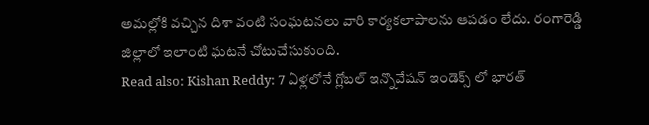అమల్లోకి వచ్చిన దిశా వంటి సంఘటనలు వారి కార్యకలాపాలను ఆపడం లేదు. రంగారెడ్డి జిల్లాలో ఇలాంటి ఘటనే చోటుచేసుకుంది.
Read also: Kishan Reddy: 7 ఏళ్లలోనే గ్లోబల్ ఇన్నొవేషన్ ఇండెక్స్ లో భారత్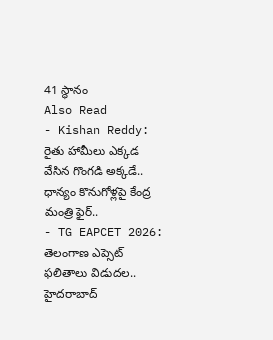41 స్థానం
Also Read
- Kishan Reddy: రైతు హామీలు ఎక్కడ వేసిన గొంగడి అక్కడే.. ధాన్యం కొనుగోళ్లపై కేంద్ర మంత్రి ఫైర్..
- TG EAPCET 2026: తెలంగాణ ఎప్సెట్ ఫలితాలు విడుదల.. హైదరాబాద్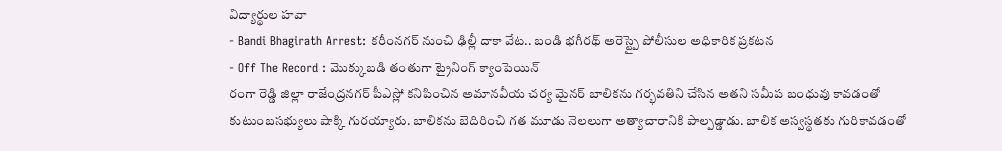విద్యార్థుల హవా
- Bandi Bhagirath Arrest: కరీంనగర్ నుంచి ఢిల్లీ దాకా వేట.. బండి భగీరథ్ అరెస్ట్పై పోలీసుల అధికారిక ప్రకటన
- Off The Record : మొక్కుబడి తంతుగా ట్రైనింగ్ క్యాంపెయిన్
రంగా రెడ్డి జిల్లా రాజేంద్రనగర్ పీఎస్లో కనిపించిన అమానవీయ చర్య మైనర్ బాలికను గర్భవతిని చేసిన అతని సమీప బంధువు కావడంతో కుటుంబసభ్యులు షాక్కి గురయ్యారు. బాలికను బెదిరించి గత మూడు నెలలుగా అత్యాచారానికి పాల్పడ్డాడు. బాలిక అస్వస్థతకు గురికావడంతో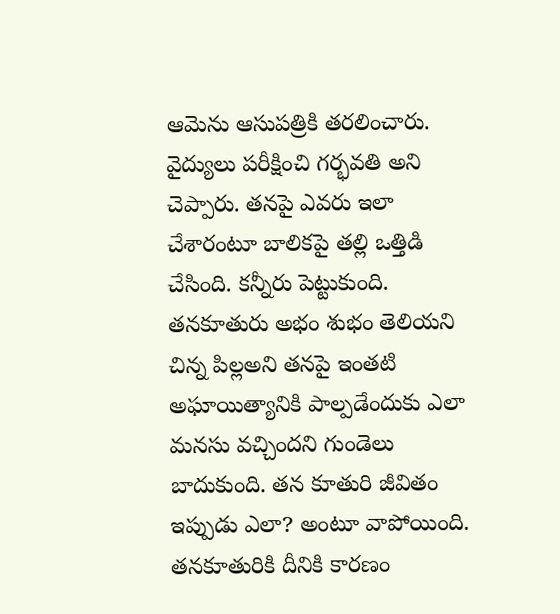ఆమెను ఆసుపత్రికి తరలించారు. వైద్యులు పరీక్షించి గర్భవతి అని చెప్పారు. తనపై ఎవరు ఇలా చేశారంటూ బాలికపై తల్లి ఒత్తిడి చేసింది. కన్నీరు పెట్టుకుంది. తనకూతురు అభం శుభం తెలియని చిన్న పిల్లఅని తనపై ఇంతటి అఘాయిత్యానికి పాల్పడేందుకు ఎలా మనసు వచ్చిందని గుండెలు బాదుకుంది. తన కూతురి జీవితం ఇప్పుడు ఎలా? అంటూ వాపోయింది. తనకూతురికి దీనికి కారణం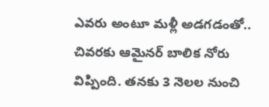ఎవరు అంటూ మళ్లీ అడగడంతో.. చివరకు ఆమైనర్ బాలిక నోరు విప్పింది. తనకు 3 నెలల నుంచి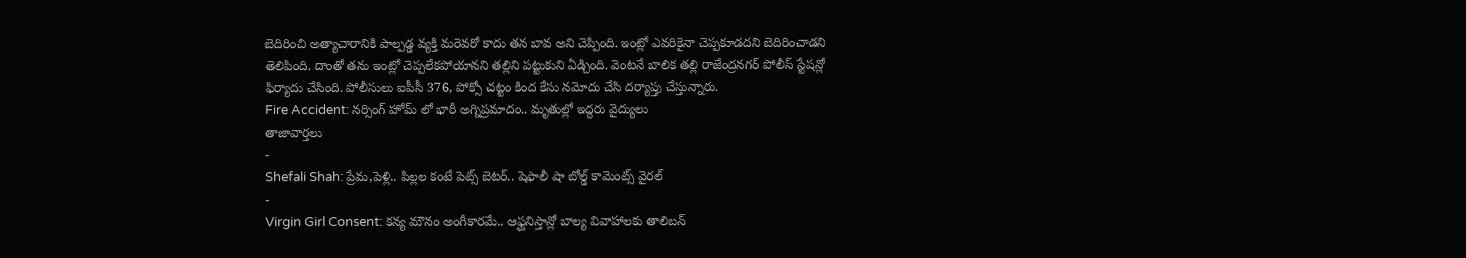బెదిరించి అత్యాచారానికి పాల్పడ్డ వ్యక్తి మరెవరో కాదు తన బావ అని చెప్పింది. ఇంట్లో ఎవరికైనా చెప్పకూడదని బెదిరించాడని తెలిపింది. దాంతో తను ఇంట్లో చెప్పలేకపోయానని తల్లిని పట్టుకుని ఏడ్చింది. వెంటనే బాలిక తల్లి రాజేంద్రనగర్ పోలీస్ స్టేషన్లో ఫిర్యాదు చేసింది. పోలీసులు ఐపీసీ 376, పోక్సో చట్టం కింద కేసు నమోదు చేసి దర్యాప్తు చేస్తున్నారు.
Fire Accident: నర్సింగ్ హోమ్ లో భారీ అగ్నిప్రమాదం.. మృతుల్లో ఇద్దరు వైద్యులు
తాజావార్తలు
-
Shefali Shah: ప్రేమ,పెళ్లి.. పిల్లల కంటే పెట్స్ బెటర్.. షెఫాలీ షా బోల్డ్ కామెంట్స్ వైరల్
-
Virgin Girl Consent: కన్య మౌనం అంగీకారమే.. ఆఫ్ఘనిస్తాన్లో బాల్య వివాహాలకు తాలిబన్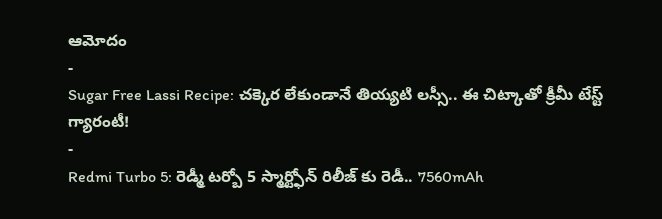ఆమోదం
-
Sugar Free Lassi Recipe: చక్కెర లేకుండానే తియ్యటి లస్సీ.. ఈ చిట్కాతో క్రీమీ టేస్ట్ గ్యారంటీ!
-
Redmi Turbo 5: రెడ్మీ టర్బో 5 స్మార్ట్ఫోన్ రిలీజ్ కు రెడీ.. 7560mAh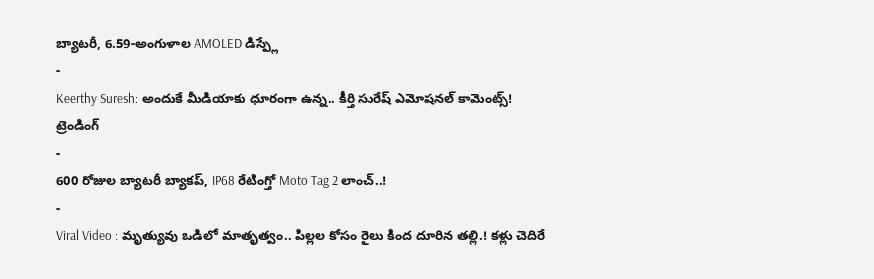బ్యాటరీ, 6.59-అంగుళాల AMOLED డిస్ప్లే
-
Keerthy Suresh: అందుకే మీడియాకు ధూరంగా ఉన్న.. కీర్తి సురేష్ ఎమోషనల్ కామెంట్స్!
ట్రెండింగ్
-
600 రోజుల బ్యాటరీ బ్యాకప్, IP68 రేటింగ్తో Moto Tag 2 లాంచ్..!
-
Viral Video : మృత్యువు ఒడిలో మాతృత్వం.. పిల్లల కోసం రైలు కింద దూరిన తల్లి.! కళ్లు చెదిరే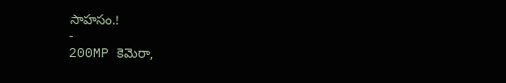సాహసం.!
-
200MP కెమెరా,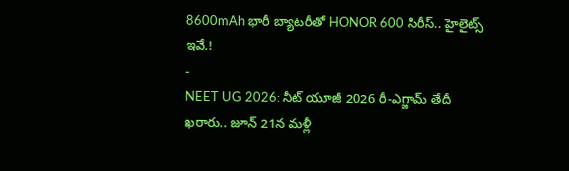8600mAh భారీ బ్యాటరీతో HONOR 600 సిరీస్.. హైలైట్స్ ఇవే.!
-
NEET UG 2026: నీట్ యూజీ 2026 రీ-ఎగ్జామ్ తేదీ ఖరారు.. జూన్ 21న మళ్లీ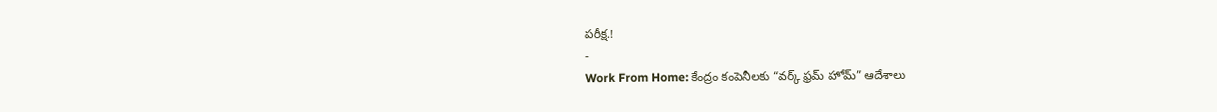పరీక్ష.!
-
Work From Home: కేంద్రం కంపెనీలకు “వర్క్ ఫ్రమ్ హోమ్” ఆదేశాలు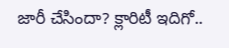జారీ చేసిందా? క్లారిటీ ఇదిగో..